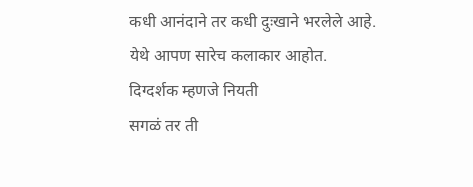कधी आनंदाने तर कधी दुःखाने भरलेले आहे.
येथे आपण सारेच कलाकार आहोत.
दिग्दर्शक म्हणजे नियती
सगळं तर ती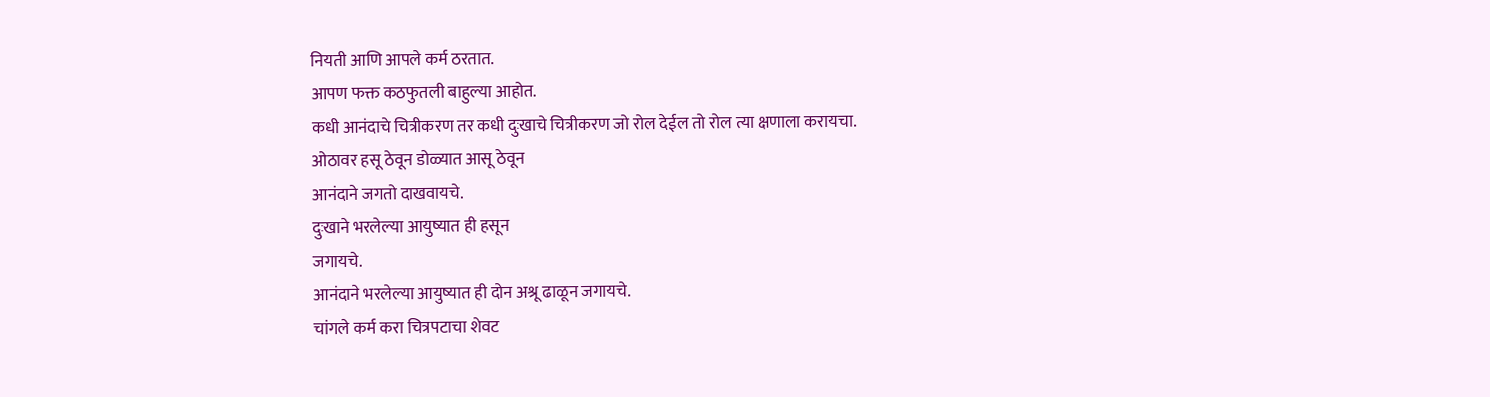नियती आणि आपले कर्म ठरतात.
आपण फक्त कठफुतली बाहुल्या आहोत.
कधी आनंदाचे चित्रीकरण तर कधी दुःखाचे चित्रीकरण जो रोल देईल तो रोल त्या क्षणाला करायचा.
ओठावर हसू ठेवून डोळ्यात आसू ठेवून
आनंदाने जगतो दाखवायचे.
दुःखाने भरलेल्या आयुष्यात ही हसून
जगायचे.
आनंदाने भरलेल्या आयुष्यात ही दोन अश्रू ढाळून जगायचे.
चांगले कर्म करा चित्रपटाचा शेवट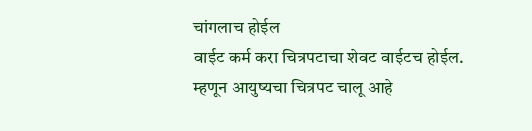चांगलाच होईल
वाईट कर्म करा चित्रपटाचा शेवट वाईटच होईल.
म्हणून आयुष्यचा चित्रपट चालू आहे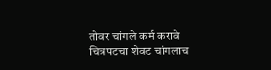तोवर चांगले कर्म करावे
चित्रपटचा शेवट चांगलाच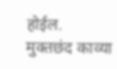होईल.
मुक्तछंद काव्या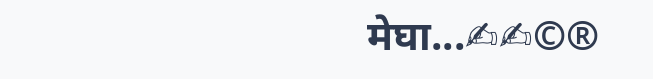मेघा...✍✍©®